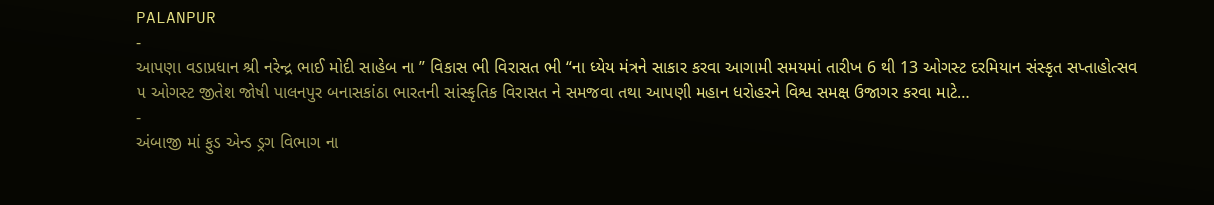PALANPUR
-
આપણા વડાપ્રધાન શ્રી નરેન્દ્ર ભાઈ મોદી સાહેબ ના ” વિકાસ ભી વિરાસત ભી “ના ધ્યેય મંત્રને સાકાર કરવા આગામી સમયમાં તારીખ 6 થી 13 ઓગસ્ટ દરમિયાન સંસ્કૃત સપ્તાહોત્સવ
૫ ઓગસ્ટ જીતેશ જોષી પાલનપુર બનાસકાંઠા ભારતની સાંસ્કૃતિક વિરાસત ને સમજવા તથા આપણી મહાન ધરોહરને વિશ્વ સમક્ષ ઉજાગર કરવા માટે…
-
અંબાજી માં ફુડ એન્ડ ડ્રગ વિભાગ ના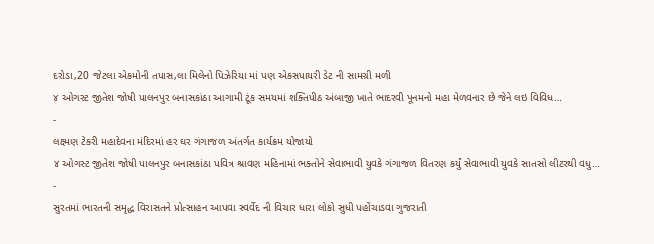દરોડા,20 જેટલા એકમોની તપાસ,લા મિલેનો પિઝેરિયા માં પણ એકસપાયરી ડેટ ની સામગ્રી મળી
૪ ઓગસ્ટ જીતેશ જોષી પાલનપુર બનાસકાંઠા આગામી ટૂંક સમયમાં શક્તિપીઠ અંબાજી ખાતે ભાદરવી પૂનમનો મહા મેળવનાર છે જેને લઇ વિવિધ…
-
લક્ષ્મણ ટેકરી મહાદેવના મંદિરમાં હર ઘર ગંગાજળ અંતર્ગત કાર્યક્રમ યોજાયો
૪ ઓગસ્ટ જીતેશ જોષી પાલનપુર બનાસકાંઠા પવિત્ર શ્રાવણ મહિનામાં ભક્તોને સેવાભાવી યુવકે ગંગાજળ વિતરણ કર્યું સેવાભાવી યુવકે સાતસો લીટરથી વધુ…
-
સુરતમાં ભારતની સમૃદ્ધ વિરાસતને પ્રોત્સાહન આપવા સ્વર્વેદ ની વિચાર ધારા લોકો સુધી પહોંચાડવા ગુજરાતી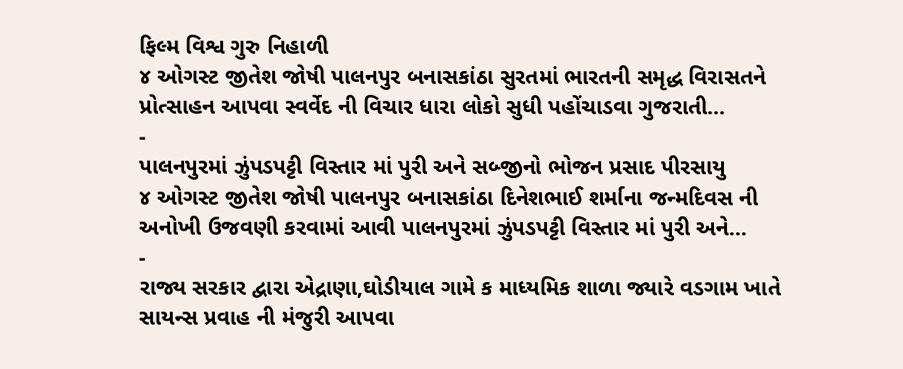ફિલ્મ વિશ્વ ગુરુ નિહાળી
૪ ઓગસ્ટ જીતેશ જોષી પાલનપુર બનાસકાંઠા સુરતમાં ભારતની સમૃદ્ધ વિરાસતને પ્રોત્સાહન આપવા સ્વર્વેદ ની વિચાર ધારા લોકો સુધી પહોંચાડવા ગુજરાતી…
-
પાલનપુરમાં ઝુંપડપટ્ટી વિસ્તાર માં પુરી અને સબ્જીનો ભોજન પ્રસાદ પીરસાયુ
૪ ઓગસ્ટ જીતેશ જોષી પાલનપુર બનાસકાંઠા દિનેશભાઈ શર્માના જન્મદિવસ ની અનોખી ઉજવણી કરવામાં આવી પાલનપુરમાં ઝુંપડપટ્ટી વિસ્તાર માં પુરી અને…
-
રાજ્ય સરકાર દ્વારા એદ્રાણા,ઘોડીયાલ ગામે ક માધ્યમિક શાળા જ્યારે વડગામ ખાતે સાયન્સ પ્રવાહ ની મંજુરી આપવા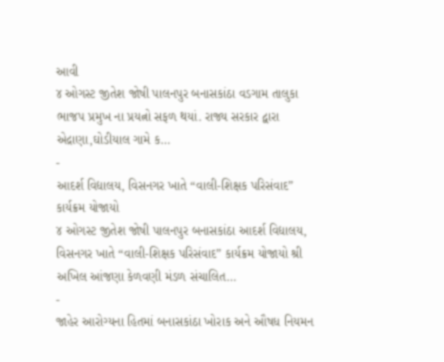આવી
૪ ઓગસ્ટ જીતેશ જોષી પાલનપુર બનાસકાંઠા વડગામ તાલુકા ભાજપ પ્રમુખ ના પ્રયત્નો સફળ થયાં. રાજ્ય સરકાર દ્વારા એદ્રાણા,ઘોડીયાલ ગામે ક…
-
આદર્શ વિદ્યાલય, વિસનગર ખાતે “વાલી-શિક્ષક પરિસંવાદ” કાર્યક્રમ યોજાયો
૪ ઓગસ્ટ જીતેશ જોષી પાલનપુર બનાસકાંઠા આદર્શ વિદ્યાલય, વિસનગર ખાતે “વાલી-શિક્ષક પરિસંવાદ” કાર્યક્રમ યોજાયો શ્રી અખિલ આંજણા કેળવણી મંડળ સંચાલિત…
-
જાહેર આરોગ્યના હિતમાં બનાસકાંઠા ખોરાક અને ઔષધ નિયમન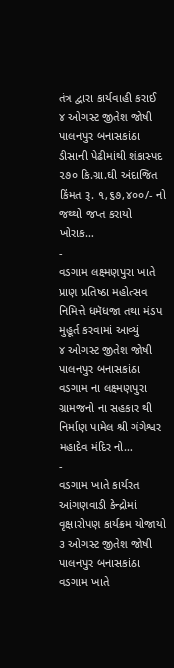તંત્ર દ્વારા કાર્યવાહી કરાઈ
૪ ઓગસ્ટ જીતેશ જોષી પાલનપુર બનાસકાંઠા ડીસાની પેઢીમાંથી શંકાસ્પદ ૨૭૦ કિ.ગ્રા.ઘી અંદાજિત કિંમત રૂ. ૧,૬૭,૪૦૦/- નો જથ્થો જપ્ત કરાયો ખોરાક…
-
વડગામ લક્ષ્મણપુરા ખાતે પ્રાણ પ્રતિષ્ઠા મહોત્સવ નિમિત્તે ધમૅધજા તથા મંડપ મુહૂર્ત કરવામાં આવ્યું
૪ ઓગસ્ટ જીતેશ જોષી પાલનપુર બનાસકાંઠા વડગામ ના લક્ષ્મણપુરા ગ્રામજનો ના સહકાર થી નિર્માણ પામેલ શ્રી ગંગેશ્વર મહાદેવ મંદિર નો…
-
વડગામ ખાતે કાર્યરત આંગણવાડી કેન્દ્રોમાં વૃક્ષારોપણ કાર્યક્રમ યોજાયો
૩ ઓગસ્ટ જીતેશ જોષી પાલનપુર બનાસકાંઠા વડગામ ખાતે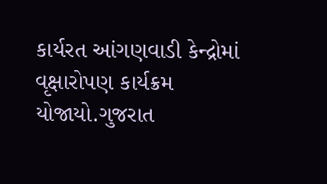કાર્યરત આંગણવાડી કેન્દ્રોમાં વૃક્ષારોપણ કાર્યક્રમ યોજાયો.ગુજરાત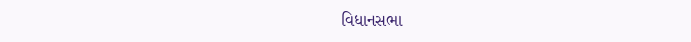વિધાનસભા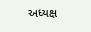અધ્યક્ષ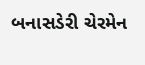બનાસડેરી ચેરમેન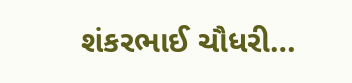શંકરભાઈ ચૌધરી…